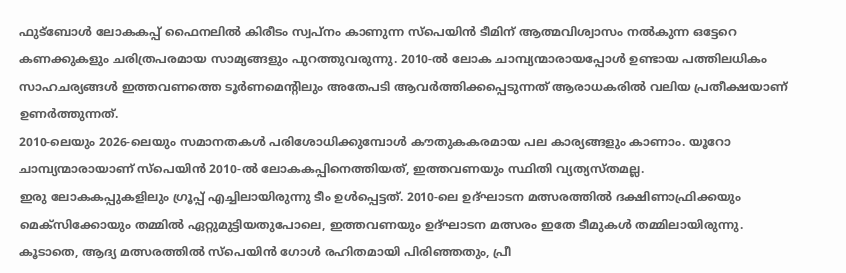ഫുട്ബോൾ ലോകകപ്പ് ഫൈനലിൽ കിരീടം സ്വപ്നം കാണുന്ന സ്പെയിൻ ടീമിന് ആത്മവിശ്വാസം നൽകുന്ന ഒട്ടേറെ കണക്കുകളും ചരിത്രപരമായ സാമ്യങ്ങളും പുറത്തുവരുന്നു. 2010-ൽ ലോക ചാമ്പ്യന്മാരായപ്പോൾ ഉണ്ടായ പത്തിലധികം സാഹചര്യങ്ങൾ ഇത്തവണത്തെ ടൂർണമെന്റിലും അതേപടി ആവർത്തിക്കപ്പെടുന്നത് ആരാധകരിൽ വലിയ പ്രതീക്ഷയാണ് ഉണർത്തുന്നത്.
2010-ലെയും 2026-ലെയും സമാനതകൾ പരിശോധിക്കുമ്പോൾ കൗതുകകരമായ പല കാര്യങ്ങളും കാണാം. യൂറോ ചാമ്പ്യന്മാരായാണ് സ്പെയിൻ 2010-ൽ ലോകകപ്പിനെത്തിയത്, ഇത്തവണയും സ്ഥിതി വ്യത്യസ്തമല്ല.
ഇരു ലോകകപ്പുകളിലും ഗ്രൂപ്പ് എച്ചിലായിരുന്നു ടീം ഉൾപ്പെട്ടത്. 2010-ലെ ഉദ്ഘാടന മത്സരത്തിൽ ദക്ഷിണാഫ്രിക്കയും മെക്സിക്കോയും തമ്മിൽ ഏറ്റുമുട്ടിയതുപോലെ, ഇത്തവണയും ഉദ്ഘാടന മത്സരം ഇതേ ടീമുകൾ തമ്മിലായിരുന്നു.
കൂടാതെ, ആദ്യ മത്സരത്തിൽ സ്പെയിൻ ഗോൾ രഹിതമായി പിരിഞ്ഞതും, പ്രീ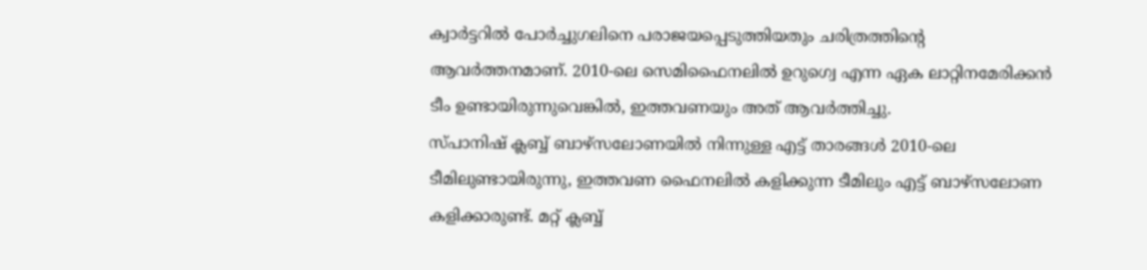ക്വാർട്ടറിൽ പോർച്ചുഗലിനെ പരാജയപ്പെടുത്തിയതും ചരിത്രത്തിന്റെ ആവർത്തനമാണ്. 2010-ലെ സെമിഫൈനലിൽ ഉറുഗ്വെ എന്ന ഏക ലാറ്റിനമേരിക്കൻ ടീം ഉണ്ടായിരുന്നുവെങ്കിൽ, ഇത്തവണയും അത് ആവർത്തിച്ചു.
സ്പാനിഷ് ക്ലബ്ബ് ബാഴ്സലോണയിൽ നിന്നുള്ള എട്ട് താരങ്ങൾ 2010-ലെ ടീമിലുണ്ടായിരുന്നു, ഇത്തവണ ഫൈനലിൽ കളിക്കുന്ന ടീമിലും എട്ട് ബാഴ്സലോണ കളിക്കാരുണ്ട്. മറ്റ് ക്ലബ്ബ്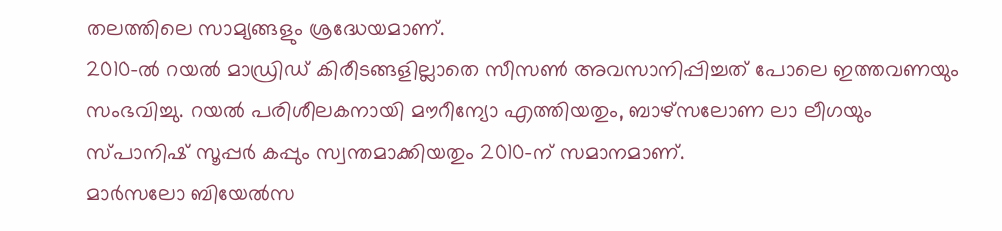തലത്തിലെ സാമ്യങ്ങളും ശ്രദ്ധേയമാണ്.
2010-ൽ റയൽ മാഡ്രിഡ് കിരീടങ്ങളില്ലാതെ സീസൺ അവസാനിപ്പിച്ചത് പോലെ ഇത്തവണയും സംഭവിച്ചു. റയൽ പരിശീലകനായി മൗറീന്യോ എത്തിയതും, ബാഴ്സലോണ ലാ ലീഗയും സ്പാനിഷ് സൂപ്പർ കപ്പും സ്വന്തമാക്കിയതും 2010-ന് സമാനമാണ്.
മാർസലോ ബിയേൽസ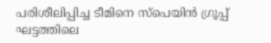പരിശീലിപ്പിച്ച ടീമിനെ സ്പെയിൻ ഗ്രൂപ്പ് ഘട്ടത്തിലെ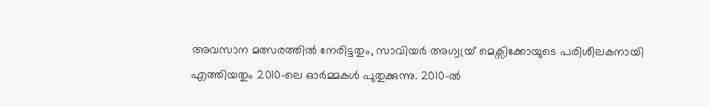അവസാന മത്സരത്തിൽ നേരിട്ടതും, സാവിയർ അഗ്വയ്ര് മെക്സിക്കോയുടെ പരിശീലകനായി എത്തിയതും 2010-ലെ ഓർമ്മകൾ പുതുക്കുന്നു. 2010-ൽ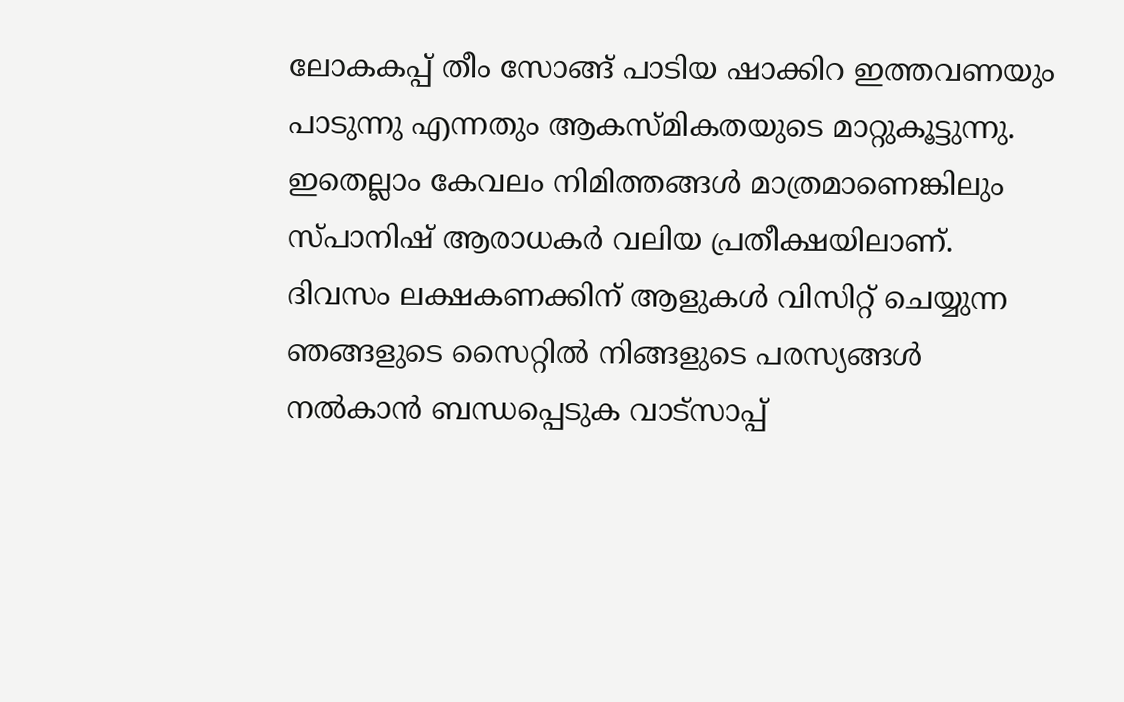ലോകകപ്പ് തീം സോങ്ങ് പാടിയ ഷാക്കിറ ഇത്തവണയും പാടുന്നു എന്നതും ആകസ്മികതയുടെ മാറ്റുകൂട്ടുന്നു.
ഇതെല്ലാം കേവലം നിമിത്തങ്ങൾ മാത്രമാണെങ്കിലും സ്പാനിഷ് ആരാധകർ വലിയ പ്രതീക്ഷയിലാണ്.
ദിവസം ലക്ഷകണക്കിന് ആളുകൾ വിസിറ്റ് ചെയ്യുന്ന ഞങ്ങളുടെ സൈറ്റിൽ നിങ്ങളുടെ പരസ്യങ്ങൾ നൽകാൻ ബന്ധപ്പെടുക വാട്സാപ്പ്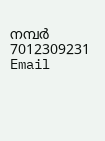നമ്പർ 7012309231 Email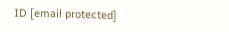ID [email protected]